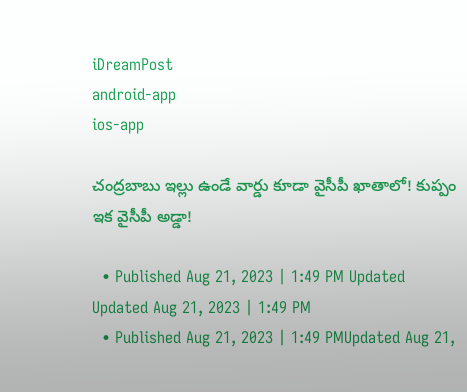iDreamPost
android-app
ios-app

చంద్రబాబు ఇల్లు ఉండే వార్డు కూడా వైసీపీ ఖాతాలో! కుప్పం ఇక వైసీపీ అడ్డా!

  • Published Aug 21, 2023 | 1:49 PM Updated Updated Aug 21, 2023 | 1:49 PM
  • Published Aug 21, 2023 | 1:49 PMUpdated Aug 21,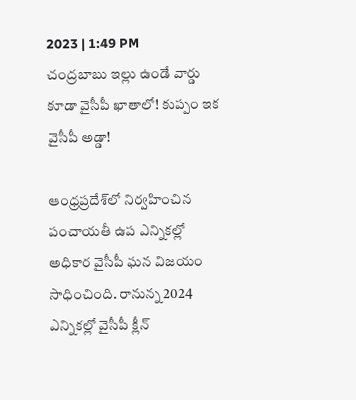2023 | 1:49 PM
చంద్రబాబు ఇల్లు ఉండే వార్డు కూడా వైసీపీ ఖాతాలో! కుప్పం ఇక వైసీపీ అడ్డా!

ఆంధ్రప్రదేశ్‌లో నిర్వహించిన పంచాయతీ ఉప ఎన్నికల్లో అధికార వైసీపీ ఘన విజయం సాధించింది. రానున్న 2024 ఎన్నికల్లో వైసీపీ క్లీన్‌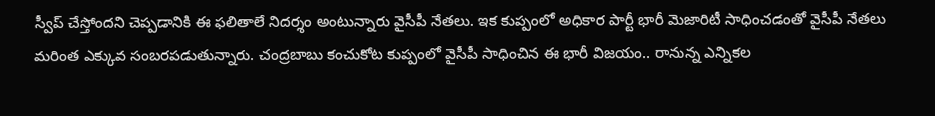స్వీప్‌ చేస్తోందని చెప్పడానికి ఈ ఫలితాలే నిదర్శం అంటున్నారు వైసీపీ నేతలు. ఇక కుప్పంలో అధికార పార్టీ భారీ మెజారిటీ సాధించడంతో వైసీపీ నేతలు మరింత ఎక్కువ సంబరపడుతున్నారు. చంద్రబాబు కంచుకోట కుప్పంలో వైసీపీ సాధించిన ఈ భారీ విజయం.. రానున్న ఎన్నికల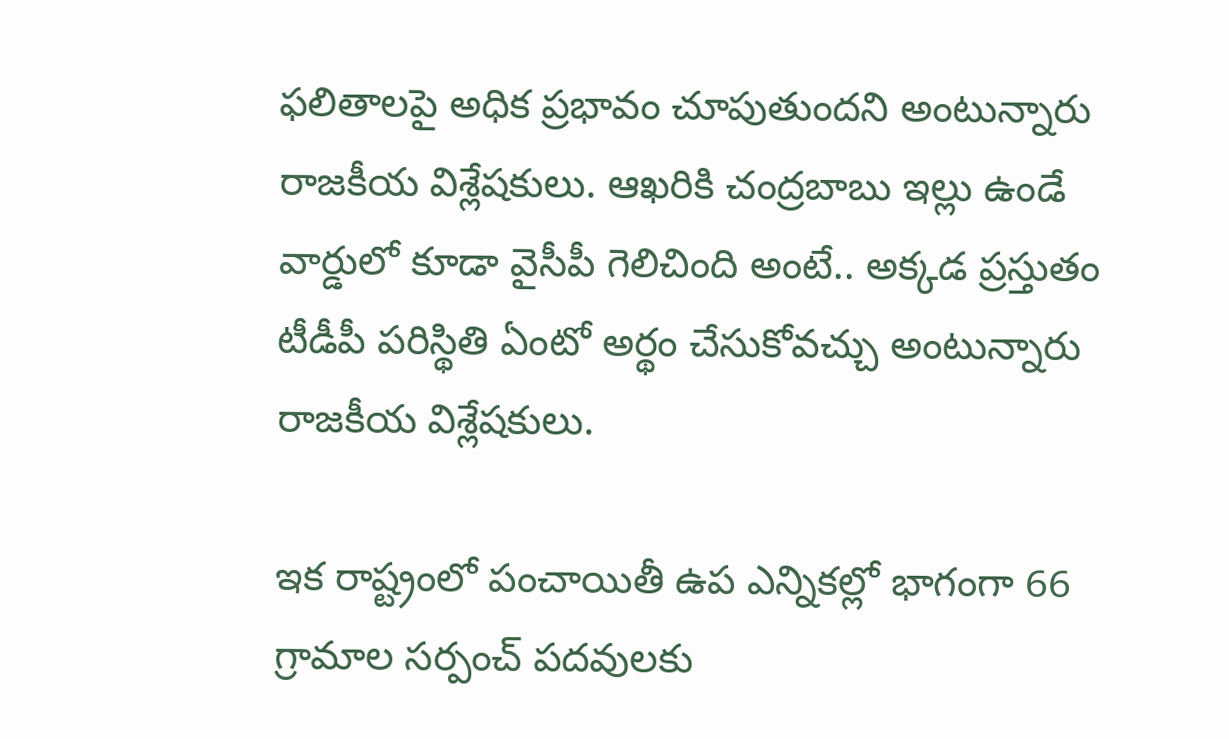ఫలితాలపై అధిక ప్రభావం చూపుతుందని అంటున్నారు రాజకీయ విశ్లేషకులు. ఆఖరికి చంద్రబాబు ఇల్లు ఉండే వార్డులో కూడా వైసీపీ గెలిచింది అంటే.. అక్కడ ప్రస్తుతం టీడీపీ పరిస్థితి ఏంటో అర్థం చేసుకోవచ్చు అంటున్నారు రాజకీయ విశ్లేషకులు.

ఇక రాష్ట్రంలో పంచాయితీ ఉప ఎన్నికల్లో భాగంగా 66 గ్రామాల సర్పంచ్ పదవులకు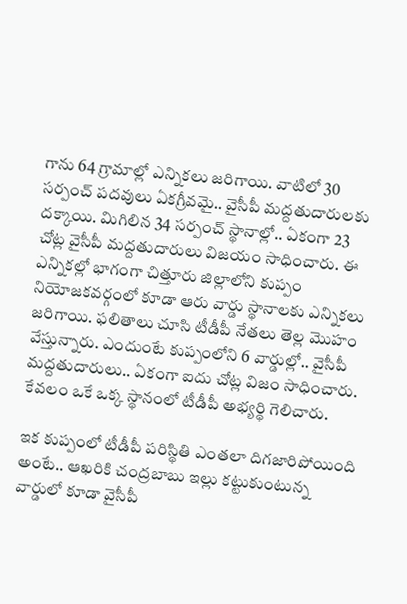గాను 64 గ్రామాల్లో ఎన్నికలు జరిగాయి. వాటిలో 30 సర్పంచ్ పదవులు ఏకగ్రీవమై.. వైసీపీ మద్దతుదారులకు దక్కాయి. మిగిలిన 34 సర్పంచ్ స్థానాల్లో.. ఏకంగా 23 చోట్ల వైసీపీ మద్దతుదారులు విజయం సాధించారు. ఈ ఎన్నికల్లో భాగంగా చిత్తూరు జిల్లాలోని కుప్పం నియోజకవర్గంలో కూడా ఆరు వార్డు స్థానాలకు ఎన్నికలు జరిగాయి. ఫలితాలు చూసి టీడీపీ నేతలు తెల్ల మొహం వేస్తున్నారు. ఎందుంటే కుప్పంలోని 6 వార్డుల్లో.. వైసీపీ మద్దతుదారులు.. ఏకంగా ఐదు చోట్ల విజం సాధించారు. కేవలం ఒకే ఒక్క స్థానంలో టీడీపీ అభ్యర్థి గెలిచారు.

ఇక కుప్పంలో టీడీపీ పరిస్థితి ఎంతలా దిగజారిపోయింది అంటే.. ఆఖరికి చంద్రబాబు ఇల్లు కట్టుకుంటున్న వార్డులో కూడా వైసీపీ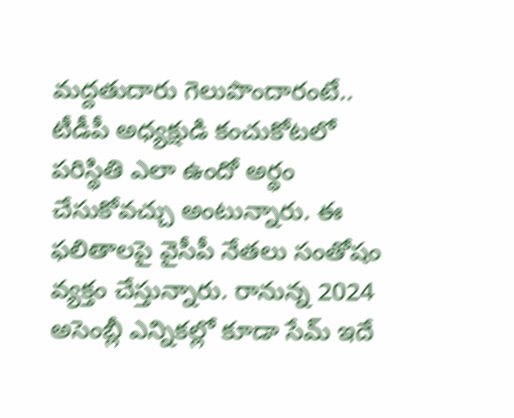మద్దతుదారు గెలుపొందారంటే.. టీడీపీ అధ్యక్షుడి కంచుకోటలో పరిస్థితి ఎలా ఉందో అర్థం చేసుకోవచ్చు అంటున్నారు. ఈ ఫలితాలపై వైసీపీ నేతలు సంతోషం వ్యక్తం చేస్తున్నారు. రానున్న 2024 అసెంబ్లీ ఎన్నికల్లో కూడా సేమ్‌ ఇదే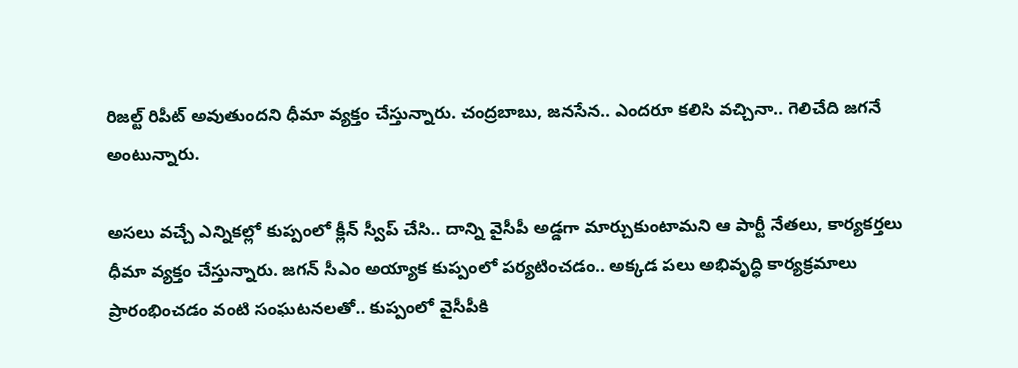రిజల్ట్‌ రిపీట్‌ అవుతుందని ధీమా వ్యక్తం చేస్తున్నారు. చంద్రబాబు, జనసేన.. ఎందరూ కలిసి వచ్చినా.. గెలిచేది జగనే అంటున్నారు.

అసలు వచ్చే ఎన్నికల్లో కుప్పంలో క్లీన్‌ స్వీప్‌ చేసి.. దాన్ని వైసీపీ అడ్డగా మార్చుకుంటామని ఆ పార్టీ నేతలు, కార్యకర్తలు ధీమా వ్యక్తం చేస్తున్నారు. జగన్‌ సీఎం అయ్యాక కుప్పంలో పర్యటించడం.. అక్కడ పలు అభివృద్ధి కార్యక్రమాలు ప్రారంభించడం వంటి సంఘటనలతో.. కుప్పంలో వైసీపీకి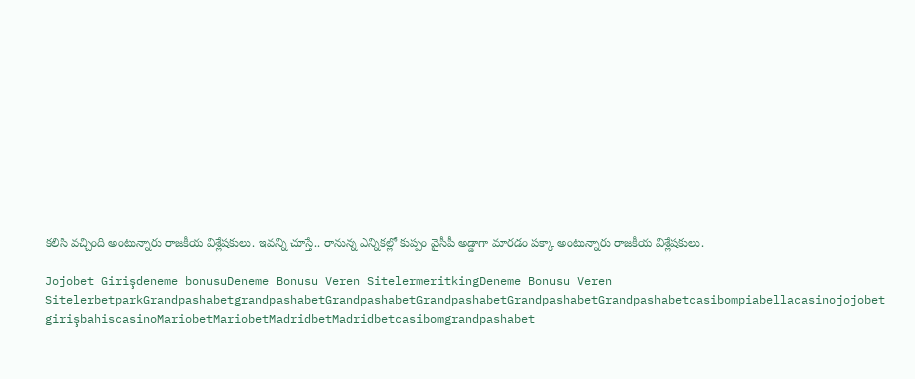కలిసి వచ్చింది అంటున్నారు రాజకీయ విశ్లేషకులు. ఇవన్ని చూస్తే.. రానున్న ఎన్నికల్లో కుప్పం వైసీపీ అడ్డాగా మారడం పక్కా అంటున్నారు రాజకీయ విశ్లేషకులు.

Jojobet Girişdeneme bonusuDeneme Bonusu Veren SitelermeritkingDeneme Bonusu Veren SitelerbetparkGrandpashabetgrandpashabetGrandpashabetGrandpashabetGrandpashabetGrandpashabetcasibompiabellacasinojojobet girişbahiscasinoMariobetMariobetMadridbetMadridbetcasibomgrandpashabet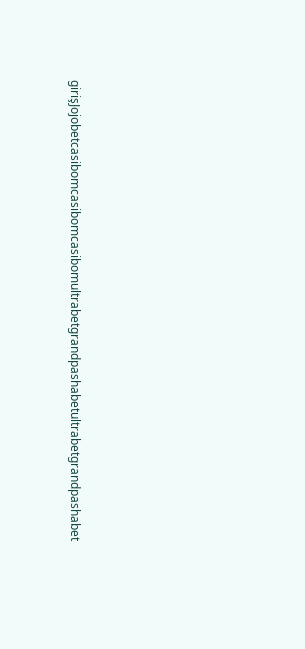girişJojobetcasibomcasibomcasibomultrabetgrandpashabetultrabetgrandpashabet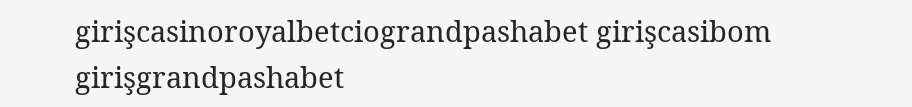girişcasinoroyalbetciograndpashabet girişcasibom girişgrandpashabet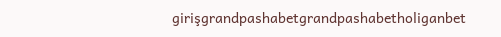girişgrandpashabetgrandpashabetholiganbet